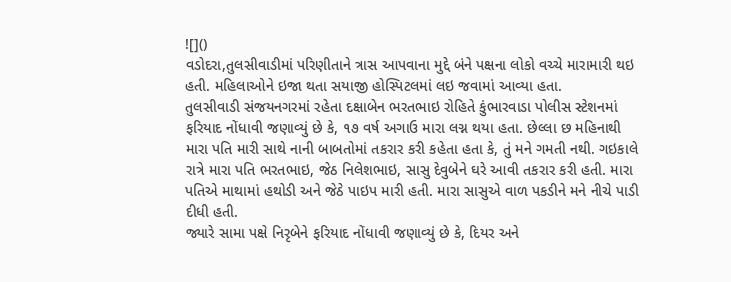![]()
વડોદરા,તુલસીવાડીમાં પરિણીતાને ત્રાસ આપવાના મુદ્દે બંને પક્ષના લોકો વચ્ચે મારામારી થઇ હતી. મહિલાઓને ઇજા થતા સયાજી હોસ્પિટલમાં લઇ જવામાં આવ્યા હતા.
તુલસીવાડી સંજયનગરમાં રહેતા દક્ષાબેન ભરતભાઇ રોહિતે કુંભારવાડા પોલીસ સ્ટેશનમાં ફરિયાદ નોંધાવી જણાવ્યું છે કે, ૧૭ વર્ષ અગાઉ મારા લગ્ન થયા હતા. છેલ્લા છ મહિનાથી મારા પતિ મારી સાથે નાની બાબતોમાં તકરાર કરી કહેતા હતા કે, તું મને ગમતી નથી. ગઇકાલે રાત્રે મારા પતિ ભરતભાઇ, જેઠ નિલેશભાઇ, સાસુ દેવુબેને ઘરે આવી તકરાર કરી હતી. મારા પતિએ માથામાં હથોડી અને જેઠે પાઇપ મારી હતી. મારા સાસુએ વાળ પકડીને મને નીચે પાડી દીધી હતી.
જ્યારે સામા પક્ષે નિરૃબેને ફરિયાદ નોંધાવી જણાવ્યું છે કે, દિયર અને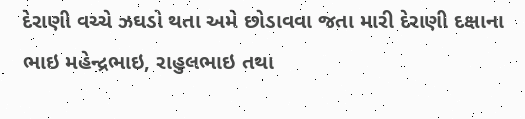દેરાણી વચ્ચે ઝઘડો થતા અમે છોડાવવા જતા મારી દેરાણી દક્ષાના ભાઇ મહેન્દ્રભાઇ, રાહુલભાઇ તથા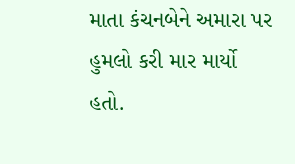માતા કંચનબેને અમારા પર હુમલો કરી માર માર્યો હતો.